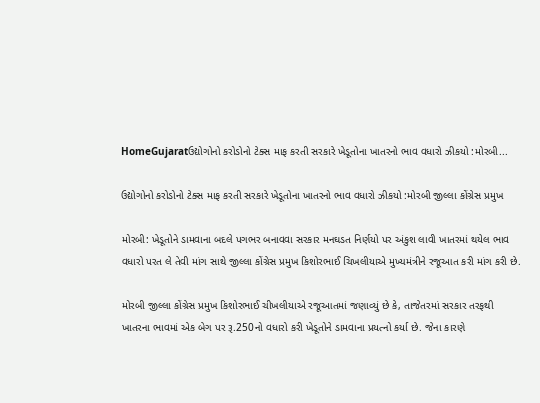HomeGujaratઉદ્યોગોનો કરોડોનો ટેક્સ માફ કરતી સરકારે ખેડૂતોના ખાતરનો ભાવ વધારો ઝીકયો :મોરબી...

ઉદ્યોગોનો કરોડોનો ટેક્સ માફ કરતી સરકારે ખેડૂતોના ખાતરનો ભાવ વધારો ઝીકયો :મોરબી જીલ્લા કોંગ્રેસ પ્રમુખ

મોરબી: ખેડૂતોને ડામવાના બદલે પગભર બનાવવા સરકાર મનઘડત નિર્ણયો પર અંકુશ લાવી ખાતરમાં થયેલ ભાવ વધારો પરત લે તેવી માંગ સાથે જીલ્લા કોંગ્રેસ પ્રમુખ કિશોરભાઈ ચિખલીયાએ મુખ્યમંત્રીને રજૂઆત કરી માંગ કરી છે.

મોરબી જીલ્લા કોંગ્રેસ પ્રમુખ કિશોરભાઈ ચીખલીયાએ રજૂઆતમાં જણાવ્યું છે કે, તાજેતરમાં સરકાર તરફથી ખાતરના ભાવમાં એક બેગ પર રૂ.250નો વધારો કરી ખેડૂતોને ડામવાના પ્રયત્નો કર્યા છે. જેના કારણે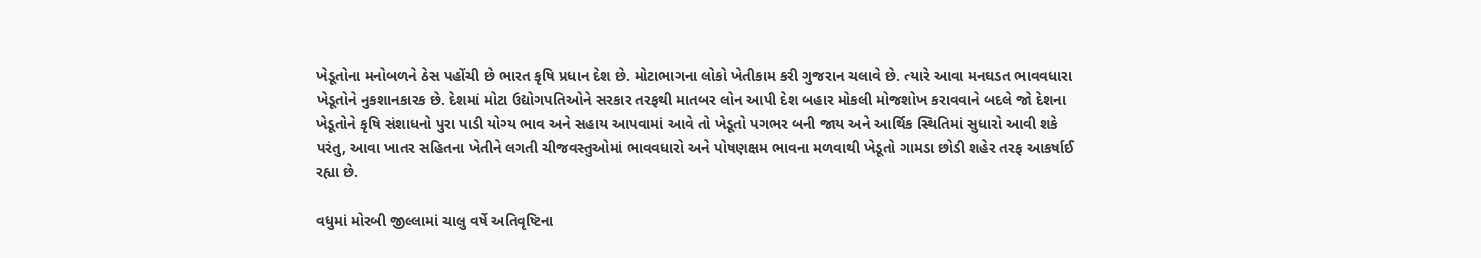ખેડૂતોના મનોબળને ઠેસ પહોંચી છે ભારત કૃષિ પ્રધાન દેશ છે. મોટાભાગના લોકો ખેતીકામ કરી ગુજરાન ચલાવે છે. ત્યારે આવા મનઘડત ભાવવધારા ખેડૂતોને નુકશાનકારક છે. દેશમાં મોટા ઉદ્યોગપતિઓને સરકાર તરફથી માતબર લોન આપી દેશ બહાર મોકલી મોજશોખ કરાવવાને બદલે જો દેશના ખેડૂતોને કૃષિ સંશાધનો પુરા પાડી યોગ્ય ભાવ અને સહાય આપવામાં આવે તો ખેડૂતો પગભર બની જાય અને આર્થિક સ્થિતિમાં સુધારો આવી શકે પરંતુ, આવા ખાતર સહિતના ખેતીને લગતી ચીજવસ્તુઓમાં ભાવવધારો અને પોષણક્ષમ ભાવના મળવાથી ખેડૂતો ગામડા છોડી શહેર તરફ આકર્ષાઈ રહ્યા છે.

વધુમાં મોરબી જીલ્લામાં ચાલુ વર્ષે અતિવૃષ્ટિના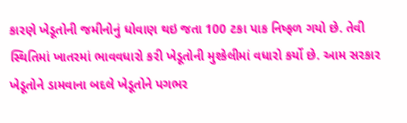કારણે ખેડૂતોની જમીનોનું ધોવાણ થઇ જતા 100 ટકા પાક નિષ્ફળ ગયો છે. તેવી સ્થિતિમાં ખાતરમાં ભાવવધારો કરી ખેડૂતોની મુશ્કેલીમાં વધારો કર્યો છે. આમ સરકાર ખેડૂતોને ડામવાના બદલે ખેડૂતોને પગભર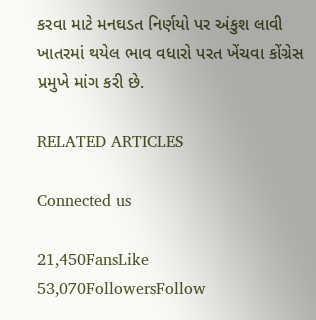કરવા માટે મનઘડત નિર્ણયો પર અંકુશ લાવી ખાતરમાં થયેલ ભાવ વધારો પરત ખેંચવા કોંગ્રેસ પ્રમુખે માંગ કરી છે.

RELATED ARTICLES

Connected us

21,450FansLike
53,070FollowersFollow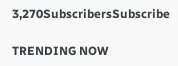3,270SubscribersSubscribe

TRENDING NOW